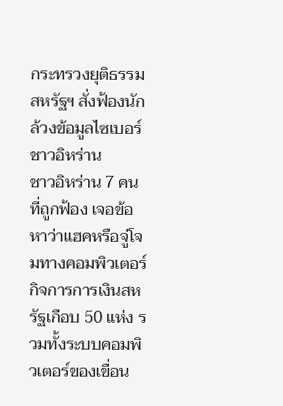กระทรวงยุติธรรมสหรัฐฯ สั่งฟ้องนักล้วงข้อมูลไซเบอร์ชาวอิหร่าน
ชาวอิหร่าน 7 คนที่ถูกฟ้อง เจอข้อหาว่าแฮคหรือจู่โจมทางคอมพิวเตอร์กิจการการเงินสหรัฐเกือบ 50 แห่ง รวมทั้งระบบคอมพิวเตอร์ของเขื่อน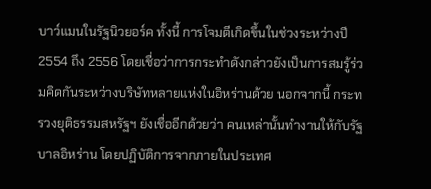บาว์แมนในรัฐนิวยอร์ค ทั้งนี้ การโจมตีเกิดขึ้นในช่วงระหว่างปี 2554 ถึง 2556 โดยเชื่อว่าการกระทำดังกล่าวยังเป็นการสมรู้ร่วมคิดกันระหว่างบริษัทหลายแห่งในอิหร่านด้วย นอกจากนี้ กระทรวงยุติธรรมสหรัฐฯ ยังเชื่ออีกด้วยว่า คนเหล่านั้นทำงานให้กับรัฐบาลอิหร่าน โดยปฏิบัติการจากภายในประเทศ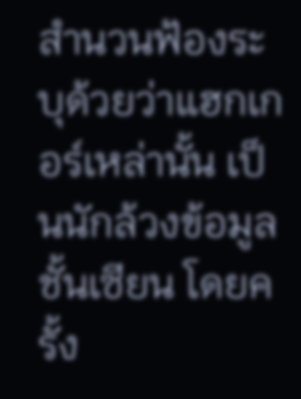สำนวนฟ้องระบุด้วยว่าแฮกเกอร์เหล่านั้น เป็นนักล้วงข้อมูลชั้นเซียน โดยครั้ง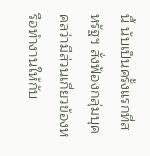นี้ นับเป็นครั้งแรกที่สหรัฐฯ สั่งฟ้องกลุ่มบุคคลว่ามีส่วนเกี่ยวข้องหรือทำงานให้กับ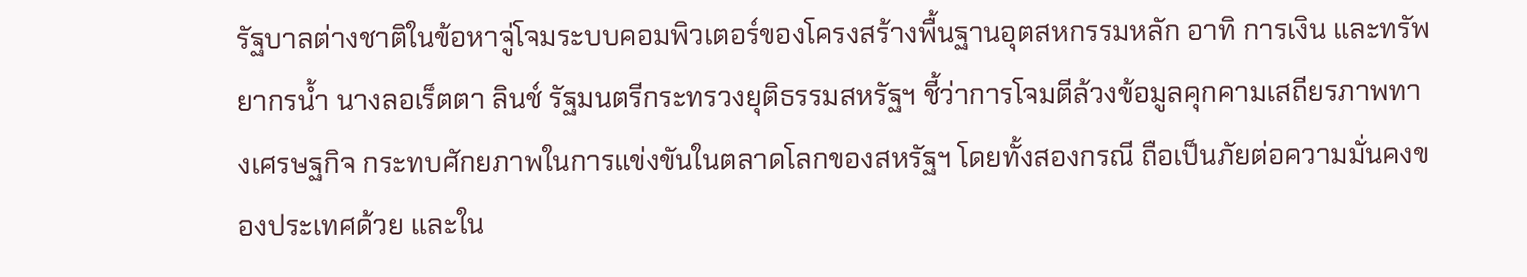รัฐบาลต่างชาติในข้อหาจู่โจมระบบคอมพิวเตอร์ของโครงสร้างพื้นฐานอุตสหกรรมหลัก อาทิ การเงิน และทรัพยากรน้ำ นางลอเร็ตตา ลินช์ รัฐมนตรีกระทรวงยุติธรรมสหรัฐฯ ชี้ว่าการโจมตีล้วงข้อมูลคุกคามเสถียรภาพทางเศรษฐกิจ กระทบศักยภาพในการแข่งขันในตลาดโลกของสหรัฐฯ โดยทั้งสองกรณี ถือเป็นภัยต่อความมั่นคงของประเทศด้วย และใน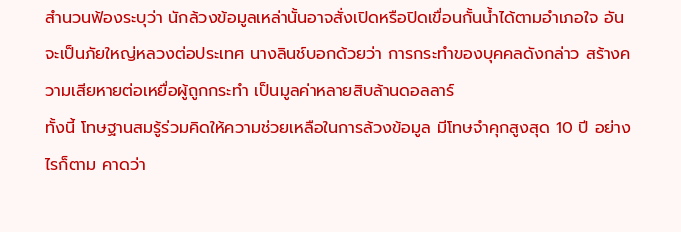สำนวนฟ้องระบุว่า นักล้วงข้อมูลเหล่านั้นอาจสั่งเปิดหรือปิดเขื่อนกั้นน้ำได้ตามอำเภอใจ อันจะเป็นภัยใหญ่หลวงต่อประเทศ นางลินช์บอกด้วยว่า การกระทำของบุคคลดังกล่าว สร้างความเสียหายต่อเหยื่อผู้ถูกกระทำ เป็นมูลค่าหลายสิบล้านดอลลาร์
ทั้งนี้ โทษฐานสมรู้ร่วมคิดให้ความช่วยเหลือในการล้วงข้อมูล มีโทษจำคุกสูงสุด 10 ปี อย่างไรก็ตาม คาดว่า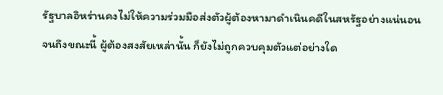รัฐบาลอิหร่านคงไม่ให้ความร่วมมือส่งตัวผู้ต้องหามาดำเนินคดีในสหรัฐอย่างแน่นอน จนถึงขณะนี้ ผู้ต้องสงสัยเหล่านั้น ก็ยังไม่ถูกควบคุมตัวแต่อย่างใด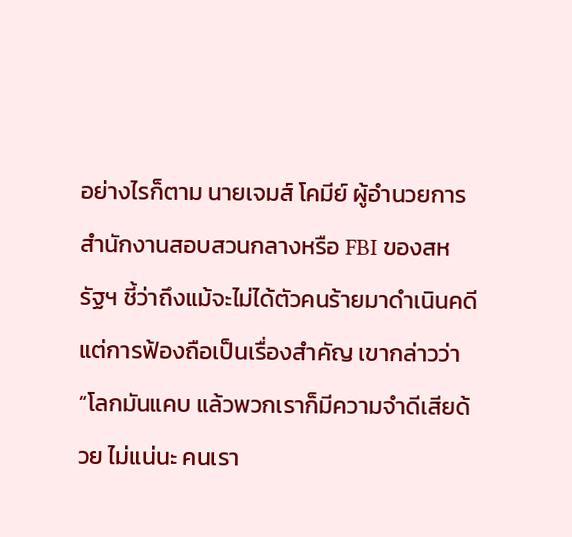อย่างไรก็ตาม นายเจมส์ โคมีย์ ผู้อำนวยการสำนักงานสอบสวนกลางหรือ FBI ของสหรัฐฯ ชี้ว่าถึงแม้จะไม่ได้ตัวคนร้ายมาดำเนินคดี แต่การฟ้องถือเป็นเรื่องสำคัญ เขากล่าวว่า “โลกมันแคบ แล้วพวกเราก็มีความจำดีเสียด้วย ไม่แน่นะ คนเรา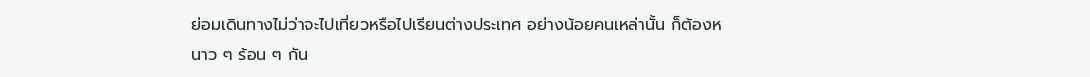ย่อมเดินทางไม่ว่าจะไปเที่ยวหรือไปเรียนต่างประเทศ อย่างน้อยคนเหล่านั้น ก็ต้องหนาว ๆ ร้อน ๆ กัน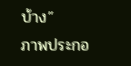บ้าง”
ภาพประกอ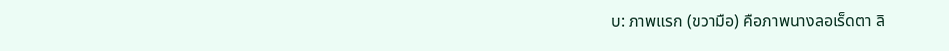บ: ภาพแรก (ขวามือ) คือภาพนางลอเร็ดตา ลิ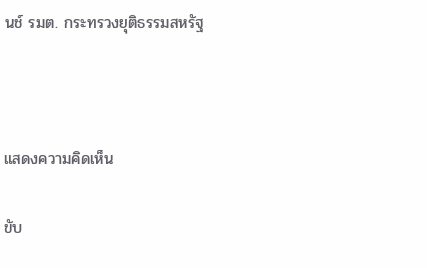นช์ รมต. กระทรวงยุติธรรมสหรัฐ



แสดงความคิดเห็น

ขับ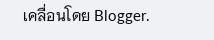เคลื่อนโดย Blogger.